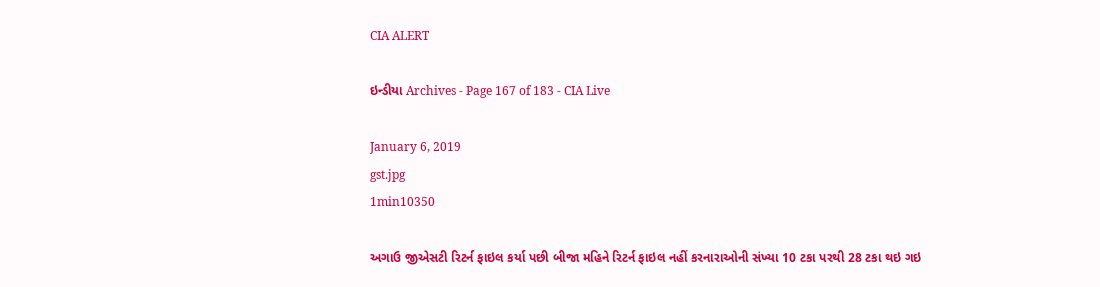CIA ALERT

ઇન્ડીયા Archives - Page 167 of 183 - CIA Live

January 6, 2019
gst.jpg
1min10350

અગાઉ જીએસટી રિટર્ન ફાઇલ કર્યા પછી બીજા મહિને રિટર્ન ફાઇલ નહીં કરનારાઓની સંખ્યા 10 ટકા પરથી 28 ટકા થઇ ગઇ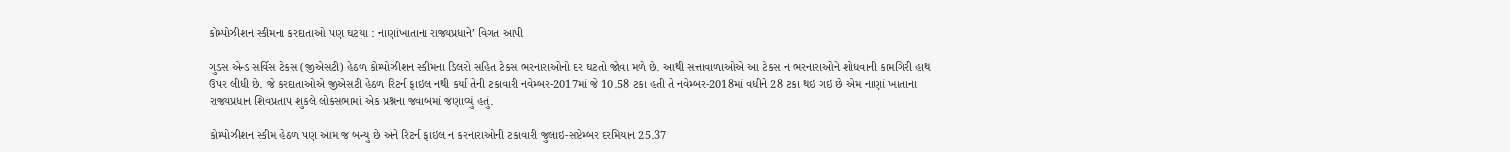કોમ્પોઝીશન સ્કીમના કરદાતાઓ પણ ઘટયા : નાણાંખાતાના રાજ્યપ્રધાને’ વિગત આપી

ગુડસ એન્ડ સર્વિસ ટેકસ (જીએસટી) હેઠળ કોમ્પોઝીશન સ્કીમના ડિલરો સહિત ટેકસ ભરનારાઓનો દર ઘટતો જોવા મળે છે. આથી સત્તાવાળાઓએ આ ટેકસ ન ભરનારાઓને શોધવાની કામગિરી હાથ ઉપર લીધી છે. જે કરદાતાઓએ જીએસટી હેઠળ રિટર્ન ફાઇલ નથી કર્યા તેની ટકાવારી નવેમ્બર-2017માં જે 10.58 ટકા હતી તે નવેમ્બર-2018માં વધીને 28 ટકા થઇ ગઇ છે એમ નાણાં ખાતાના રાજ્યપ્રધાન શિવપ્રતાપ શુકલે લોકસભામાં એક પ્રશ્નના જવાબમાં જણાવ્યું હતું.

કોમ્પોઝીશન સ્કીમ હેઠળ પણ આમ જ બન્યુ છે અને રિટર્ન ફાઇલ ન કરનારાઓની ટકાવારી જુલાઇ-સપ્ટેમ્બર દરમિયાન 25.37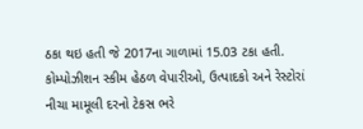ઠકા થઇ હતી જે 2017ના ગાળામાં 15.03 ટકા હતી. કોમ્પોઝીશન સ્કીમ હેઠળ વેપારીઓ, ઉત્પાદકો અને રેસ્ટોરાં નીચા મામૂલી દરનો ટેકસ ભરે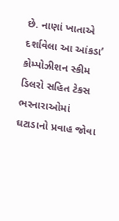છે. નાણાં ખાતાએ દર્શાવેલા આ આંકડા’ કોમ્પોઝીશન સ્કીમ ડિલરો સહિત ટેકસ ભરનારાઓમાં ઘટાડાનો પ્રવાહ જોવા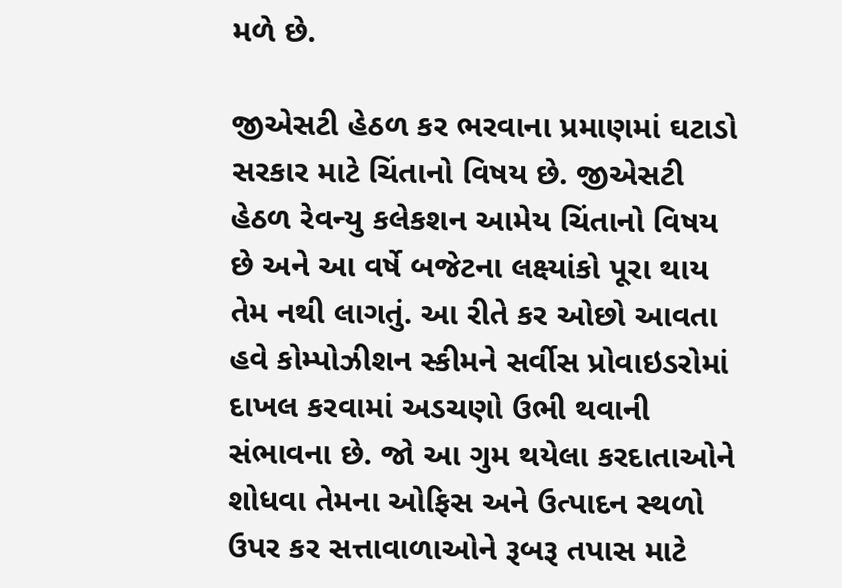મળે છે.

જીએસટી હેઠળ કર ભરવાના પ્રમાણમાં ઘટાડો સરકાર માટે ચિંતાનો વિષય છે. જીએસટી હેઠળ રેવન્યુ કલેકશન આમેય ચિંતાનો વિષય છે અને આ વર્ષે બજેટના લક્ષ્યાંકો પૂરા થાય તેમ નથી લાગતું. આ રીતે કર ઓછો આવતા હવે કોમ્પોઝીશન સ્કીમને સર્વીસ પ્રોવાઇડરોમાં દાખલ કરવામાં અડચણો ઉભી થવાની સંભાવના છે. જો આ ગુમ થયેલા કરદાતાઓને શોધવા તેમના ઓફિસ અને ઉત્પાદન સ્થળો ઉપર કર સત્તાવાળાઓને રૂબરૂ તપાસ માટે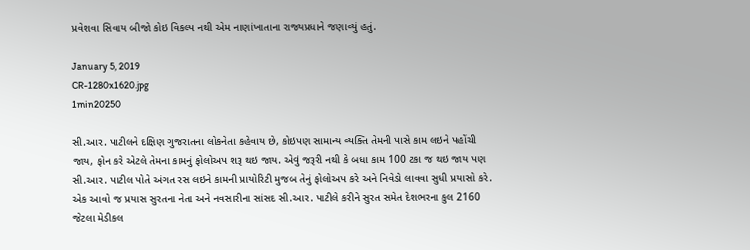પ્રવેશવા સિવાય બીજો કોઇ વિકલ્પ નથી એમ નાણાંખાતાના રાજ્યપ્રધાને જણાવ્યું હતું.

January 5, 2019
CR-1280x1620.jpg
1min20250

સી.આર. પાટીલને દક્ષિણ ગુજરાતના લોકનેતા કહેવાય છે, કોઇપણ સામાન્ય વ્યક્તિ તેમની પાસે કામ લઇને પહોંચી જાય, ફોન કરે એટલે તેમના કામનું ફોલોઅપ શરૂ થઇ જાય. એવું જરૂરી નથી કે બધા કામ 100 ટકા જ થઇ જાય પણ સી.આર. પાટીલ પોતે અંગત રસ લઇને કામની પ્રાયોરિટી મુજબ તેનું ફોલોઅપ કરે અને નિવેડો લાવવા સુધી પ્રયાસો કરે. એક આવો જ પ્રયાસ સુરતના નેતા અને નવસારીના સાંસદ સી.આર. પાટીલે કરીને સુરત સમેત દેશભરના કુલ 2160 જેટલા મેડીકલ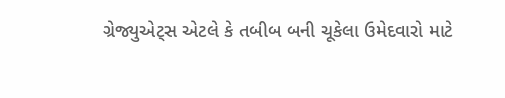ગ્રેજ્યુએટ્સ એટલે કે તબીબ બની ચૂકેલા ઉમેદવારો માટે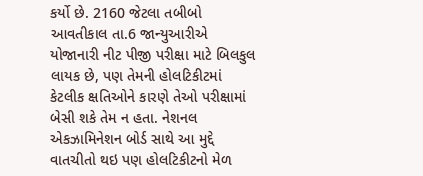કર્યો છે. 2160 જેટલા તબીબો આવતીકાલ તા.6 જાન્યુઆરીએ યોજાનારી નીટ પીજી પરીક્ષા માટે બિલકુલ લાયક છે, પણ તેમની હોલટિકીટમાં કેટલીક ક્ષતિઓને કારણે તેઓ પરીક્ષામાં બેસી શકે તેમ ન હતા. નેશનલ એકઝામિનેશન બોર્ડ સાથે આ મુદ્દે વાતચીતો થઇ પણ હોલટિકીટનો મેળ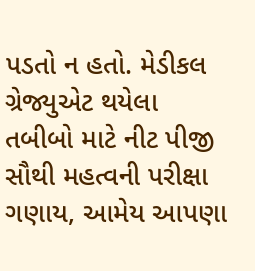પડતો ન હતો. મેડીકલ ગ્રેજ્યુએટ થયેલા તબીબો માટે નીટ પીજી સૌથી મહત્વની પરીક્ષા ગણાય, આમેય આપણા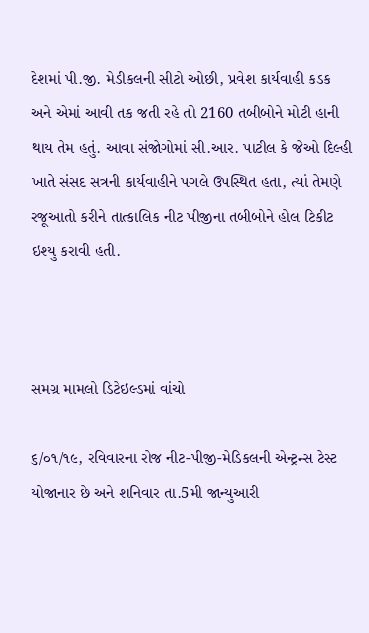દેશમાં પી.જી. મેડીકલની સીટો ઓછી, પ્રવેશ કાર્યવાહી કડક અને એમાં આવી તક જતી રહે તો 2160 તબીબોને મોટી હાની થાય તેમ હતું. આવા સંજોગોમાં સી.આર. પાટીલ કે જેઓ દિલ્હી ખાતે સંસદ સત્રની કાર્યવાહીને પગલે ઉપસ્થિત હતા, ત્યાં તેમણે રજૂઆતો કરીને તાત્કાલિક નીટ પીજીના તબીબોને હોલ ટિકીટ ઇશ્યુ કરાવી હતી.



સમગ્ર મામલો ડિટેઇલ્ડમાં વાંચો

૬/૦૧/૧૯, રવિવારના રોજ નીટ-પીજી-મેડિકલની એન્ટ્રન્સ ટેસ્ટ યોજાનાર છે અને શનિવાર તા.5મી જાન્યુઆરી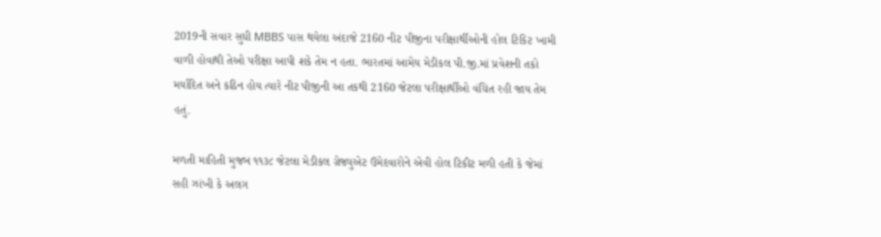2019ની સવાર સુધી MBBS પાસ થયેલા અંદાજે 2160 નીટ પીજીના પરીક્ષાર્થીઓની હોલ ટિકિટ ખામી વાળી હોવાથી તેઓ પરીક્ષા આપી શકે તેમ ન હતા. ભારતમાં આમેય મેડીકલ પી.જી.માં પ્રવેશની તકો મર્યાદિત અને કઠિન હોય ત્યારે નીટ પીજીની આ તકથી 2160 જેટલા પરીક્ષાર્થીઓ વંચિત રહી જાય તેમ હતું.

મળતી માહિતી મુજબ ૧૧૩૮ જેટલા મેડીકલ ગ્રેજ્યુએટ ઉમેદવારોને એવી હોલ ટિકીટ મળી હતી કે જેમાં સહી ઝાંખી કે અલગ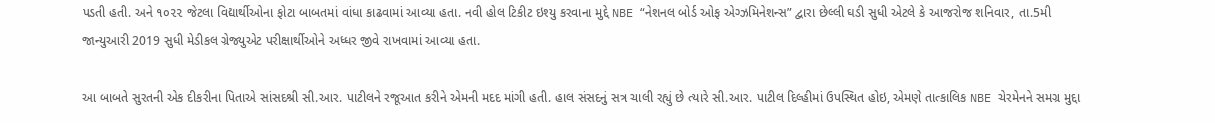પડતી હતી. અને ૧૦૨૨ જેટલા વિદ્યાર્થીઓના ફોટા બાબતમાં વાંધા કાઢવામાં આવ્યા હતા. નવી હોલ ટિકીટ ઇશ્યુ કરવાના મુદ્દે NBE “નેશનલ બોર્ડ ઓફ એગ્ઝમિનેશન્સ” દ્વારા છેલ્લી ઘડી સુધી એટલે કે આજરોજ શનિવાર, તા.5મી જાન્યુઆરી 2019 સુધી મેડીકલ ગ્રેજ્યુએટ પરીક્ષાર્થીઓને અધ્ધર જીવે રાખવામાં આવ્યા હતા.

આ બાબતે સુરતની એક દીકરીના પિતાએ સાંસદશ્રી સી.આર. પાટીલને રજૂઆત કરીને એમની મદદ માંગી હતી. હાલ સંસદનું સત્ર ચાલી રહ્યું છે ત્યારે સી.આર. પાટીલ દિલ્હીમાં ઉપસ્થિત હોઇ, એમણે તાત્કાલિક NBE ચેરમેનને સમગ્ર મુદ્દા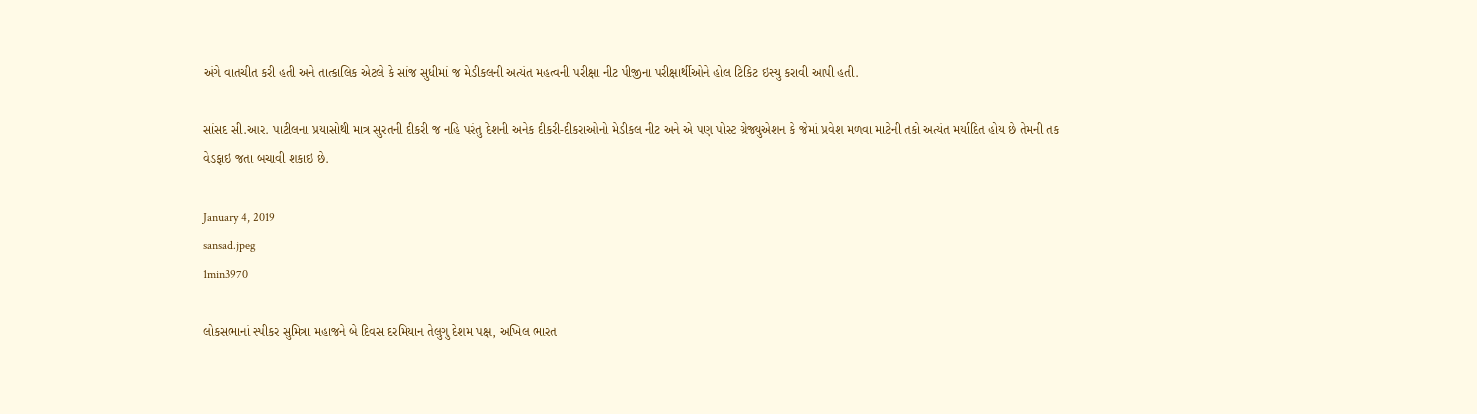અંગે વાતચીત કરી હતી અને તાત્કાલિક એટલે કે સાંજ સુધીમાં જ મેડીકલની અત્યંત મહત્વની પરીક્ષા નીટ પીજીના પરીક્ષાર્થીઓને હોલ ટિકિટ ઇસ્યુ કરાવી આપી હતી.

સાંસદ સી.આર. પાટીલના પ્રયાસોથી માત્ર સુરતની દીકરી જ નહિ પરંતુ દેશની અનેક દીકરી-દીકરાઓનો મેડીકલ નીટ અને એ પણ પોસ્ટ ગ્રેજ્યુએશન કે જેમાં પ્રવેશ મળવા માટેની તકો અત્યંત મર્યાદિત હોય છે તેમની તક વેડફાઇ જતા બચાવી શકાઇ છે.

January 4, 2019
sansad.jpeg
1min3970

લોકસભાનાં સ્પીકર સુમિત્રા મહાજને બે દિવસ દરમિયાન તેલુગુ દેશમ પક્ષ, અખિલ ભારત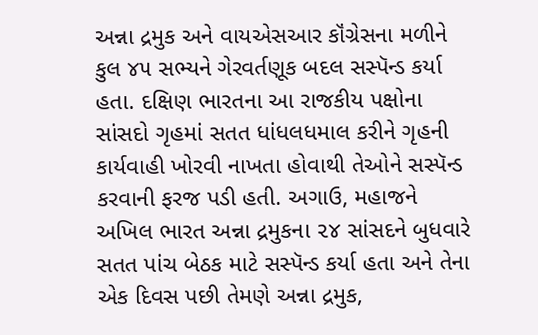અન્ના દ્રમુક અને વાયએસઆર કૉંગ્રેસના મળીને કુલ ૪૫ સભ્યને ગેરવર્તણૂક બદલ સસ્પૅન્ડ કર્યા હતા. દક્ષિણ ભારતના આ રાજકીય પક્ષોના સાંસદો ગૃહમાં સતત ધાંધલધમાલ કરીને ગૃહની કાર્યવાહી ખોરવી નાખતા હોવાથી તેઓને સસ્પૅન્ડ કરવાની ફરજ પડી હતી. અગાઉ, મહાજને અખિલ ભારત અન્ના દ્રમુકના ૨૪ સાંસદને બુધવારે સતત પાંચ બેઠક માટે સસ્પૅન્ડ કર્યા હતા અને તેના એક દિવસ પછી તેમણે અન્ના દ્રમુક,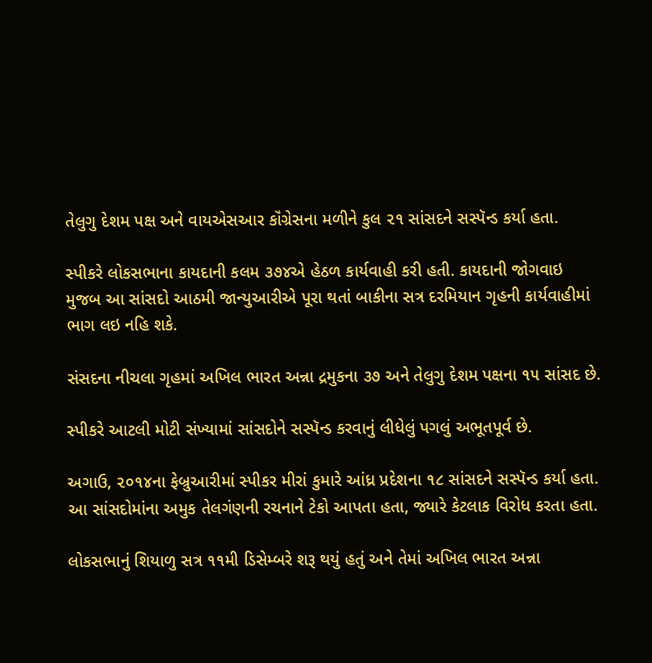તેલુગુ દેશમ પક્ષ અને વાયએસઆર કૉંગ્રેસના મળીને કુલ ૨૧ સાંસદને સસ્પૅન્ડ કર્યા હતા.

સ્પીકરે લોકસભાના કાયદાની કલમ ૩૭૪એ હેઠળ કાર્યવાહી કરી હતી. કાયદાની જોગવાઇ મુજબ આ સાંસદો આઠમી જાન્યુઆરીએ પૂરા થતાં બાકીના સત્ર દરમિયાન ગૃહની કાર્યવાહીમાં ભાગ લઇ નહિ શકે.

સંસદના નીચલા ગૃહમાં અખિલ ભારત અન્ના દ્રમુકના ૩૭ અને તેલુગુ દેશમ પક્ષના ૧૫ સાંસદ છે.

સ્પીકરે આટલી મોટી સંખ્યામાં સાંસદોને સસ્પૅન્ડ કરવાનું લીધેલું પગલું અભૂતપૂર્વ છે.

અગાઉ, ૨૦૧૪ના ફેબ્રુઆરીમાં સ્પીકર મીરાં કુમારે આંધ્ર પ્રદેશના ૧૮ સાંસદને સસ્પૅન્ડ કર્યા હતા. આ સાંસદોમાંના અમુક તેલગંણની રચનાને ટેકો આપતા હતા, જ્યારે કેટલાક વિરોધ કરતા હતા.

લોકસભાનું શિયાળુ સત્ર ૧૧મી ડિસેમ્બરે શરૂ થયું હતું અને તેમાં અખિલ ભારત અન્ના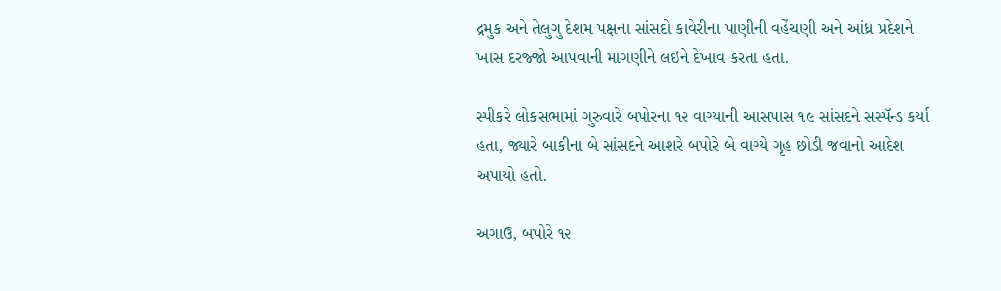દ્રમુક અને તેલુગુ દેશમ પક્ષના સાંસદો કાવેરીના પાણીની વહેંચણી અને આંધ્ર પ્રદેશને ખાસ દરજ્જો આપવાની માગણીને લઇને દેખાવ કરતા હતા.

સ્પીકરે લોકસભામાં ગુરુવારે બપોરના ૧૨ વાગ્યાની આસપાસ ૧૯ સાંસદને સસ્પૅન્ડ કર્યા હતા, જ્યારે બાકીના બે સાંસદને આશરે બપોરે બે વાગ્યે ગૃહ છોડી જવાનો આદેશ અપાયો હતો.

અગાઉ, બપોરે ૧૨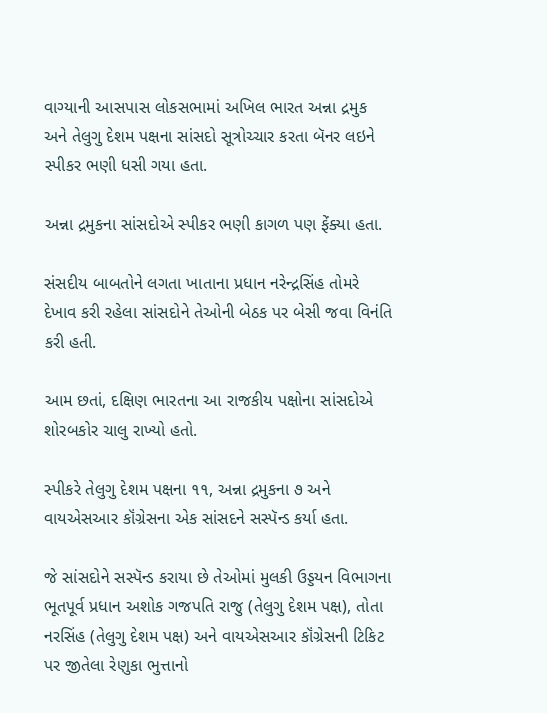વાગ્યાની આસપાસ લોકસભામાં અખિલ ભારત અન્ના દ્રમુક અને તેલુગુ દેશમ પક્ષના સાંસદો સૂત્રોચ્ચાર કરતા બૅનર લઇને સ્પીકર ભણી ધસી ગયા હતા.

અન્ના દ્રમુકના સાંસદોએ સ્પીકર ભણી કાગળ પણ ફેંક્યા હતા.

સંસદીય બાબતોને લગતા ખાતાના પ્રધાન નરેન્દ્રસિંહ તોમરે દેખાવ કરી રહેલા સાંસદોને તેઓની બેઠક પર બેસી જવા વિનંતિ કરી હતી.

આમ છતાં, દક્ષિણ ભારતના આ રાજકીય પક્ષોના સાંસદોએ શોરબકોર ચાલુ રાખ્યો હતો.

સ્પીકરે તેલુગુ દેશમ પક્ષના ૧૧, અન્ના દ્રમુકના ૭ અને વાયએસઆર કૉંગ્રેસના એક સાંસદને સસ્પૅન્ડ કર્યા હતા.

જે સાંસદોને સસ્પૅન્ડ કરાયા છે તેઓમાં મુલકી ઉડ્ડયન વિભાગના ભૂતપૂર્વ પ્રધાન અશોક ગજપતિ રાજુ (તેલુગુ દેશમ પક્ષ), તોતા નરસિંહ (તેલુગુ દેશમ પક્ષ) અને વાયએસઆર કૉંગ્રેસની ટિકિટ પર જીતેલા રેણુકા ભુત્તાનો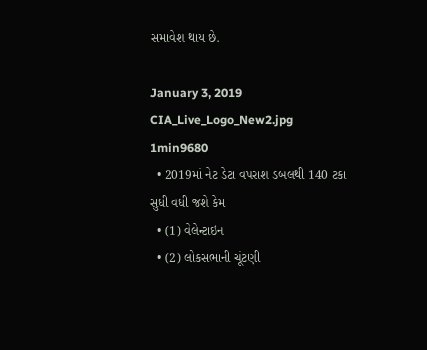સમાવેશ થાય છે.

January 3, 2019
CIA_Live_Logo_New2.jpg
1min9680
  • 2019માં નેટ ડેટા વપરાશ ડબલથી 140 ટકા સુધી વધી જશે કેમ
  • (1) વેલેન્ટાઇન
  • (2) લોકસભાની ચૂંટણી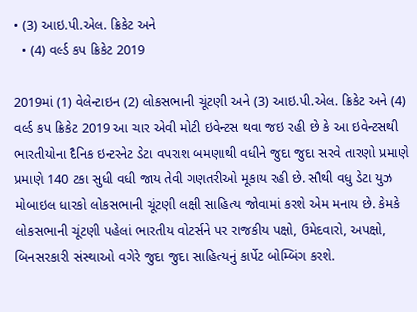• (3) આઇ.પી.એલ. ક્રિકેટ અને
  • (4) વર્લ્ડ કપ ક્રિકેટ 2019

2019માં (1) વેલેન્ટાઇન (2) લોકસભાની ચૂંટણી અને (3) આઇ.પી.એલ. ક્રિકેટ અને (4) વર્લ્ડ કપ ક્રિકેટ 2019 આ ચાર એવી મોટી ઇવેન્ટસ થવા જઇ રહી છે કે આ ઇવેન્ટસથી ભારતીયોના દૈનિક ઇન્ટરનેટ ડેટા વપરાશ બમણાથી વધીને જુદા જુદા સરવે તારણો પ્રમાણે પ્રમાણે 140 ટકા સુધી વધી જાય તેવી ગણતરીઓ મૂકાય રહી છે. સૌથી વધુ ડેટા યુઝ મોબાઇલ ધારકો લોકસભાની ચૂંટણી લક્ષી સાહિત્ય જોવામાં કરશે એમ મનાય છે. કેમકે લોકસભાની ચૂંટણી પહેલાં ભારતીય વોટર્સને પર રાજકીય પક્ષો, ઉમેદવારો, અપક્ષો, બિનસરકારી સંસ્થાઓ વગેરે જુદા જુદા સાહિત્યનું કાર્પેટ બોમ્બિંગ કરશે.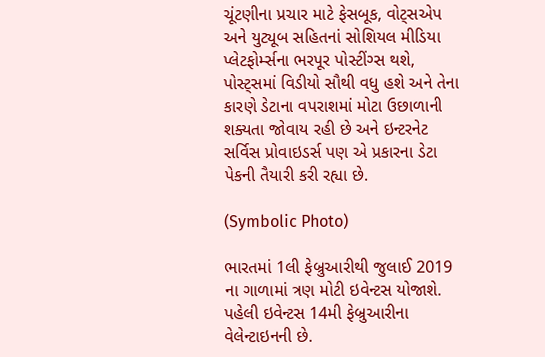ચૂંટણીના પ્રચાર માટે ફેસબૂક, વોટ્સએપ અને યુટ્યૂબ સહિતનાં સોશિયલ મીડિયા પ્લેટફોર્મ્સના ભરપૂર પોસ્ટીંગ્સ થશે, પોસ્ટ્સમાં વિડીયો સૌથી વધુ હશે અને તેના કારણે ડેટાના વપરાશમાં મોટા ઉછાળાની શક્યતા જોવાય રહી છે અને ઇન્ટરનેટ સર્વિસ પ્રોવાઇડર્સ પણ એ પ્રકારના ડેટા પેકની તૈયારી કરી રહ્યા છે.

(Symbolic Photo)

ભારતમાં 1લી ફેબ્રુઆરીથી જુલાઈ 2019 ના ગાળામાં ત્રણ મોટી ઇવેન્ટસ યોજાશે. પહેલી ઇવેન્ટસ 14મી ફેબ્રુઆરીના વેલેન્ટાઇનની છે.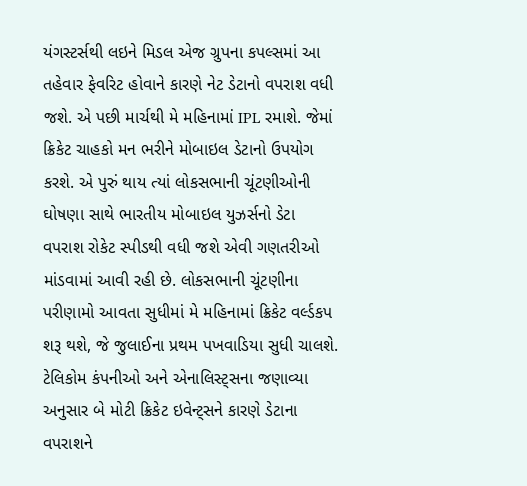યંગસ્ટર્સથી લઇને મિડલ એજ ગ્રુપના કપલ્સમાં આ તહેવાર ફેવરિટ હોવાને કારણે નેટ ડેટાનો વપરાશ વધી જશે. એ પછી માર્ચથી મે મહિનામાં IPL રમાશે. જેમાં ક્રિકેટ ચાહકો મન ભરીને મોબાઇલ ડેટાનો ઉપયોગ કરશે. એ પુરું થાય ત્યાં લોકસભાની ચૂંટણીઓની ઘોષણા સાથે ભારતીય મોબાઇલ યુઝર્સનો ડેટા વપરાશ રોકેટ સ્પીડથી વધી જશે એવી ગણતરીઓ માંડવામાં આવી રહી છે. લોકસભાની ચૂંટણીના પરીણામો આવતા સુધીમાં મે મહિનામાં ક્રિકેટ વર્લ્ડકપ શરૂ થશે, જે જુલાઈના પ્રથમ પખવાડિયા સુધી ચાલશે. ટેલિકોમ કંપનીઓ અને એનાલિસ્ટ્સના જણાવ્યા અનુસાર બે મોટી ક્રિકેટ ઇવેન્ટ્સને કારણે ડેટાના વપરાશને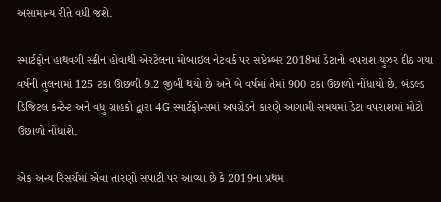અસામાન્ય રીતે વધી જશે.

સ્માર્ટફોન હાથવગી સ્ક્રીન હોવાથી એરટેલના મોબાઇલ નેટવર્ક પર સપ્ટેમ્બર 2018માં ડેટાનો વપરાશ યુઝર દીઠ ગયા વર્ષની તુલનામાં 125 ટકા ઊછળી 9.2 જીબી થયો છે અને બે વર્ષમાં તેમાં 900 ટકા ઉછાળો નોંધાયો છે. બંડલ્ડ ડિજિટલ કન્ટેન્ટ અને વધુ ગ્રાહકો દ્વારા 4G સ્માર્ટફોન્સમાં અપગ્રેડને કારણે આગામી સમયમાં ડેટા વપરાશમાં મોટો ઉછાળો નોંધાશે.

એક અન્ય રિસર્ચમાં એવા તારણો સપાટી પર આવ્યા છે કે 2019ના પ્રથમ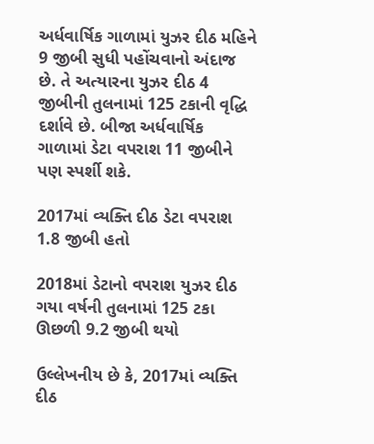અર્ધવાર્ષિક ગાળામાં યુઝર દીઠ મહિને 9 જીબી સુધી પહોંચવાનો અંદાજ છે. તે અત્યારના યુઝર દીઠ 4 જીબીની તુલનામાં 125 ટકાની વૃદ્ધિ દર્શાવે છે. બીજા અર્ધવાર્ષિક ગાળામાં ડેટા વપરાશ 11 જીબીને પણ સ્પર્શી શકે.

2017માં વ્યક્તિ દીઠ ડેટા વપરાશ 1.8 જીબી હતો

2018માં ડેટાનો વપરાશ યુઝર દીઠ ગયા વર્ષની તુલનામાં 125 ટકા ઊછળી 9.2 જીબી થયો

ઉલ્લેખનીય છે કે, 2017માં વ્યક્તિ દીઠ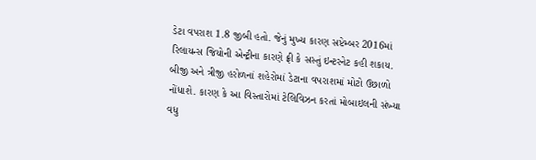ડેટા વપરાશ 1.8 જીબી હતો. જેનું મુખ્ય કારણ સપ્ટેમ્બર 2016માં રિલાયન્સ જિયોની એન્ટ્રીના કારણે ફ્રી કે સસ્તું ઇન્ટરનેટ કહી શકાય. બીજી અને ત્રીજી હરોળનાં શહેરોમાં ડેટાના વપરાશમાં મોટો ઉછાળો નોંધાશે. કારણ કે આ વિસ્તારોમાં ટેલિવિઝન કરતાં મોબાઇલની સંખ્યા વધુ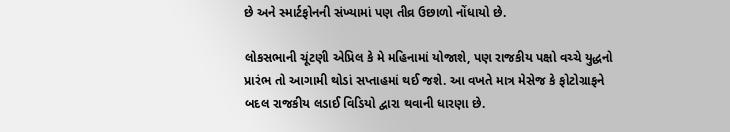છે અને સ્માર્ટફોનની સંખ્યામાં પણ તીવ્ર ઉછાળો નોંધાયો છે.

લોકસભાની ચૂંટણી એપ્રિલ કે મે મહિનામાં યોજાશે, પણ રાજકીય પક્ષો વચ્ચે યુદ્ધનો પ્રારંભ તો આગામી થોડાં સપ્તાહમાં થઈ જશે. આ વખતે માત્ર મેસેજ કે ફોટોગ્રાફને બદલ રાજકીય લડાઈ વિડિયો દ્વારા થવાની ધારણા છે.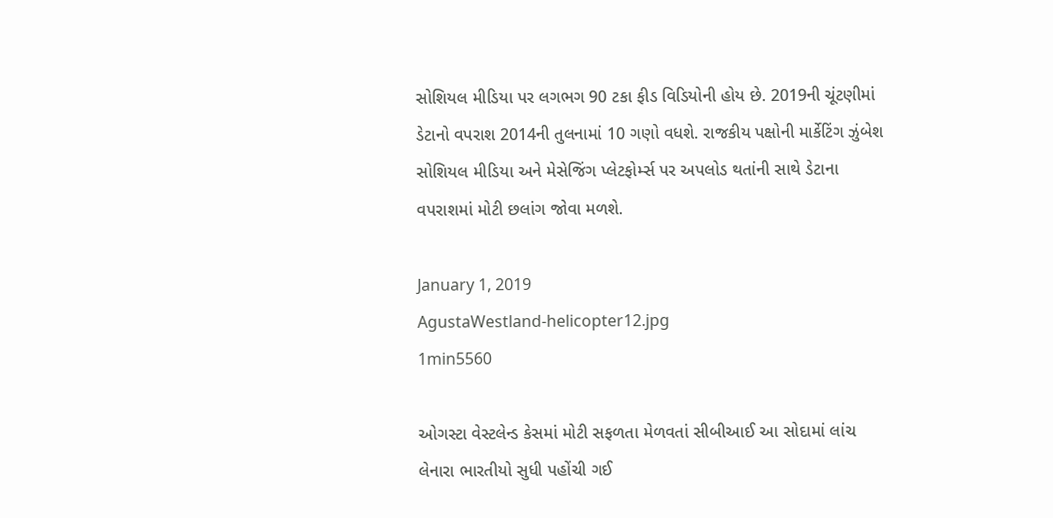સોશિયલ મીડિયા પર લગભગ 90 ટકા ફીડ વિડિયોની હોય છે. 2019ની ચૂંટણીમાં ડેટાનો વપરાશ 2014ની તુલનામાં 10 ગણો વધશે. રાજકીય પક્ષોની માર્કેટિંગ ઝુંબેશ સોશિયલ મીડિયા અને મેસેજિંગ પ્લેટફોર્મ્સ પર અપલોડ થતાંની સાથે ડેટાના વપરાશમાં મોટી છલાંગ જોવા મળશે.

January 1, 2019
AgustaWestland-helicopter12.jpg
1min5560

ઓગસ્ટા વેસ્ટલેન્ડ કેસમાં મોટી સફળતા મેળવતાં સીબીઆઈ આ સોદામાં લાંચ લેનારા ભારતીયો સુધી પહોંચી ગઈ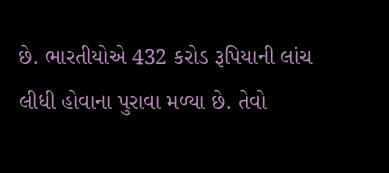છે. ભારતીયોએ 432 કરોડ રૂપિયાની લાંચ લીધી હોવાના પુરાવા મળ્યા છે. તેવો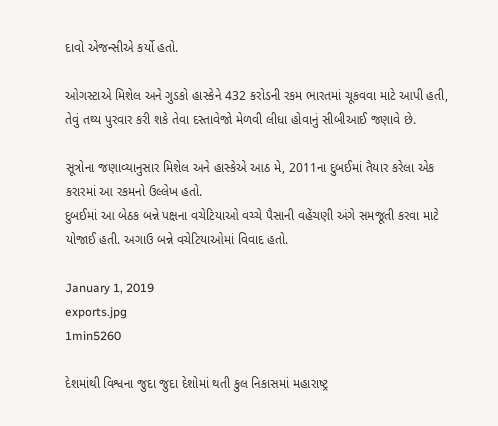દાવો એજન્સીએ કર્યો હતો.

ઓગસ્ટાએ મિશેલ અને ગુડકો હાસ્કેને 432 કરોડની રકમ ભારતમાં ચૂકવવા માટે આપી હતી, તેવું તથ્ય પુરવાર કરી શકે તેવા દસ્તાવેજો મેળવી લીધા હોવાનું સીબીઆઈ જણાવે છે.

સૂત્રોના જણાવ્યાનુસાર મિશેલ અને હાસ્કેએ આઠ મે, 2011ના દુબઈમાં તૈયાર કરેલા એક કરારમાં આ રકમનો ઉલ્લેખ હતો.
દુબઈમાં આ બેઠક બન્ને પક્ષના વચેટિયાઓ વચ્ચે પૈસાની વહેંચણી અંગે સમજૂતી કરવા માટે યોજાઈ હતી. અગાઉ બન્ને વચેટિયાઓમાં વિવાદ હતો.

January 1, 2019
exports.jpg
1min5260

દેશમાંથી વિશ્વના જુદા જુદા દેશોમાં થતી કુલ નિકાસમાં મહારાષ્ટ્ર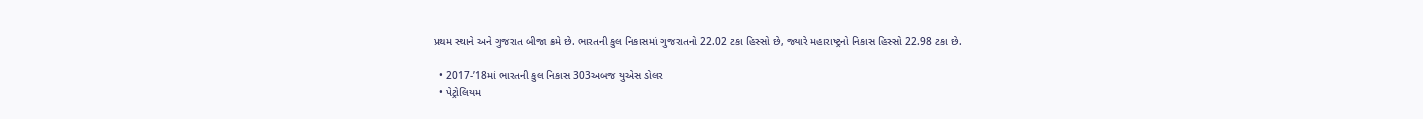પ્રથમ સ્થાને અને ગુજરાત બીજા ક્રમે છે. ભારતની કુલ નિકાસમાં ગુજરાતનો 22.02 ટકા હિસ્સો છે, જ્યારે મહારાષ્ટ્રનો નિકાસ હિસ્સો 22.98 ટકા છે.

  • 2017-’18માં ભારતની કુલ નિકાસ 303અબજ યુએસ ડોલર
  • પેટ્રોલિયમ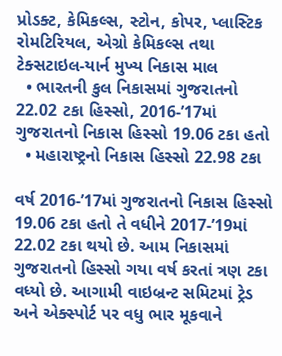પ્રોડક્ટ, કેમિકલ્સ, સ્ટોન, કોપર, પ્લાસ્ટિક રોમટિરિયલ, એગ્રો કેમિકલ્સ તથા ટેક્સટાઇલ-યાર્ન મુખ્ય નિકાસ માલ
  • ભારતની કુલ નિકાસમાં ગુજરાતનો 22.02 ટકા હિસ્સો, 2016-’17માં ગુજરાતનો નિકાસ હિસ્સો 19.06 ટકા હતો
  • મહારાષ્ટ્રનો નિકાસ હિસ્સો 22.98 ટકા

વર્ષ 2016-’17માં ગુજરાતનો નિકાસ હિસ્સો 19.06 ટકા હતો તે વધીને 2017-’19માં 22.02 ટકા થયો છે. આમ નિકાસમાં ગુજરાતનો હિસ્સો ગયા વર્ષ કરતાં ત્રણ ટકા વધ્યો છે. આગામી વાઇબ્રન્ટ સમિટમાં ટ્રેડ અને એક્સ્પોર્ટ પર વધુ ભાર મૂકવાને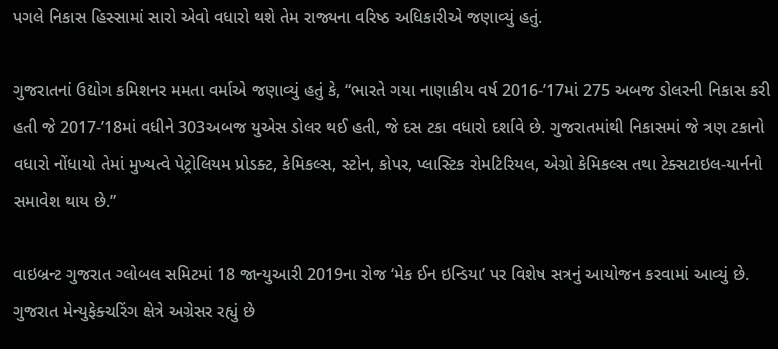પગલે નિકાસ હિસ્સામાં સારો એવો વધારો થશે તેમ રાજ્યના વરિષ્ઠ અધિકારીએ જણાવ્યું હતું.

ગુજરાતનાં ઉદ્યોગ કમિશનર મમતા વર્માએ જણાવ્યું હતું કે, “ભારતે ગયા નાણાકીય વર્ષ 2016-’17માં 275 અબજ ડોલરની નિકાસ કરી હતી જે 2017-’18માં વધીને 303અબજ યુએસ ડોલર થઈ હતી, જે દસ ટકા વધારો દર્શાવે છે. ગુજરાતમાંથી નિકાસમાં જે ત્રણ ટકાનો વધારો નોંધાયો તેમાં મુખ્યત્વે પેટ્રોલિયમ પ્રોડક્ટ, કેમિકલ્સ, સ્ટોન, કોપર, પ્લાસ્ટિક રોમટિરિયલ, એગ્રો કેમિકલ્સ તથા ટેક્સટાઇલ-યાર્નનો સમાવેશ થાય છે.”

વાઇબ્રન્ટ ગુજરાત ગ્લોબલ સમિટમાં 18 જાન્યુઆરી 2019ના રોજ ‘મેક ઈન ઇન્ડિયા’ પર વિશેષ સત્રનું આયોજન કરવામાં આવ્યું છે. ગુજરાત મેન્યુફેક્ચરિંગ ક્ષેત્રે અગ્રેસર રહ્યું છે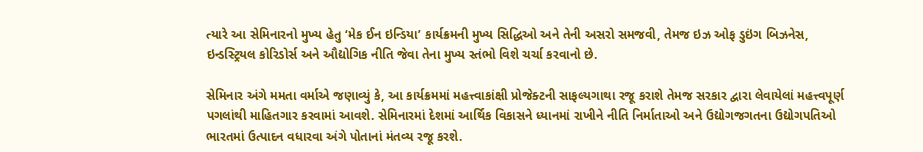ત્યારે આ સેમિનારનો મુખ્ય હેતુ ‘મેક ઈન ઇન્ડિયા’ કાર્યક્રમની મુખ્ય સિદ્ધિઓ અને તેની અસરો સમજવી, તેમજ ઇઝ ઓફ ડુઇંગ બિઝનેસ, ઇન્ડસ્ટ્રિયલ કોરિડોર્સ અને ઔદ્યોગિક નીતિ જેવા તેના મુખ્ય સ્તંભો વિશે ચર્ચા કરવાનો છે.

સેમિનાર અંગે મમતા વર્માએ જણાવ્યું કે, આ કાર્યક્રમમાં મહત્ત્વાકાંક્ષી પ્રોજેક્ટની સાફલ્યગાથા રજૂ કરાશે તેમજ સરકાર દ્વારા લેવાયેલાં મહત્ત્વપૂર્ણ પગલાંથી માહિતગાર કરવામાં આવશે. સેમિનારમાં દેશમાં આર્થિક વિકાસને ધ્યાનમાં રાખીને નીતિ નિર્માતાઓ અને ઉદ્યોગજગતના ઉદ્યોગપતિઓ ભારતમાં ઉત્પાદન વધારવા અંગે પોતાનાં મંતવ્ય રજૂ કરશે.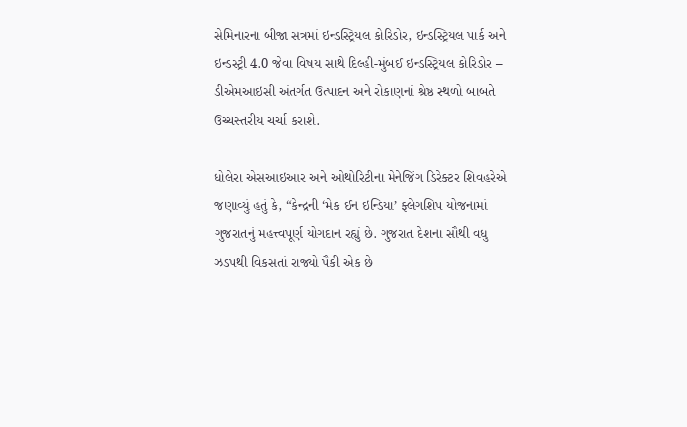સેમિનારના બીજા સત્રમાં ઇન્ડસ્ટ્રિયલ કોરિડોર, ઇન્ડસ્ટ્રિયલ પાર્ક અને ઇન્ડસ્ટ્રી 4.0 જેવા વિષય સાથે દિલ્હી-મુંબઈ ઇન્ડસ્ટ્રિયલ કોરિડોર – ડીએમઆઇસી અંતર્ગત ઉત્પાદન અને રોકાણનાં શ્રેષ્ઠ સ્થળો બાબતે ઉચ્ચસ્તરીય ચર્ચા કરાશે.

ધોલેરા એસઆઇઆર અને ઓથોરિટીના મેનેજિંગ ડિરેક્ટર શિવહરેએ જણાવ્યું હતું કે, “કેન્દ્રની ‘મેક ઈન ઇન્ડિયા’ ફ્લેગશિપ યોજનામાં ગુજરાતનું મહત્ત્વપૂર્ણ યોગદાન રહ્યું છે. ગુજરાત દેશના સૌથી વધુ ઝડપથી વિકસતાં રાજ્યો પૈકી એક છે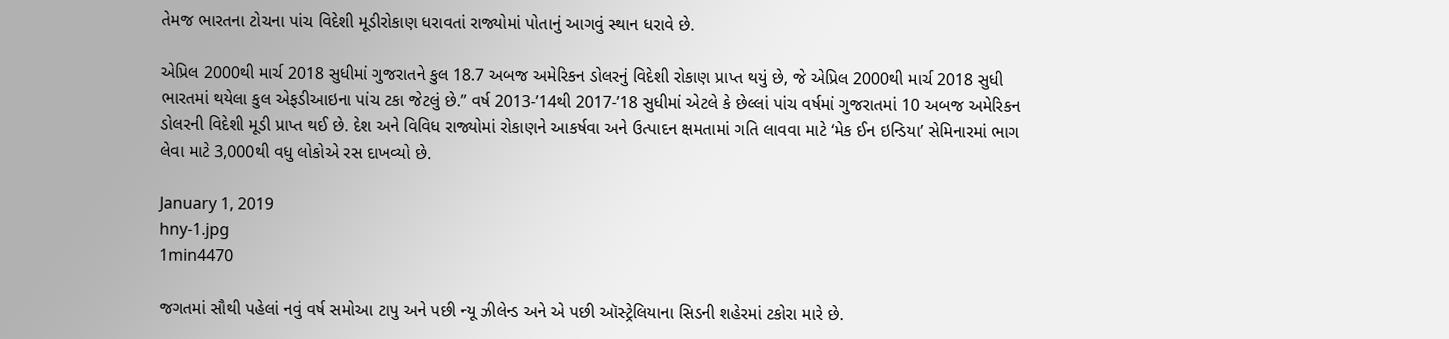તેમજ ભારતના ટોચના પાંચ વિદેશી મૂડીરોકાણ ધરાવતાં રાજ્યોમાં પોતાનું આગવું સ્થાન ધરાવે છે.

એપ્રિલ 2000થી માર્ચ 2018 સુધીમાં ગુજરાતને કુલ 18.7 અબજ અમેરિકન ડોલરનું વિદેશી રોકાણ પ્રાપ્ત થયું છે, જે એપ્રિલ 2000થી માર્ચ 2018 સુધી ભારતમાં થયેલા કુલ એફડીઆઇના પાંચ ટકા જેટલું છે.” વર્ષ 2013-’14થી 2017-’18 સુધીમાં એટલે કે છેલ્લાં પાંચ વર્ષમાં ગુજરાતમાં 10 અબજ અમેરિકન ડોલરની વિદેશી મૂડી પ્રાપ્ત થઈ છે. દેશ અને વિવિધ રાજ્યોમાં રોકાણને આકર્ષવા અને ઉત્પાદન ક્ષમતામાં ગતિ લાવવા માટે ‘મેક ઈન ઇન્ડિયા’ સેમિનારમાં ભાગ લેવા માટે 3,000થી વધુ લોકોએ રસ દાખવ્યો છે.

January 1, 2019
hny-1.jpg
1min4470

જગતમાં સૌથી પહેલાં નવું વર્ષ સમોઆ ટાપુ અને પછી ન્યૂ ઝીલેન્ડ અને એ પછી ઑસ્ટ્રેલિયાના સિડની શહેરમાં ટકોરા મારે છે.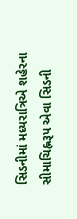સિડનીમાં મધ્યરાત્રિએ શહેરના સીમાચિહ્નરૂપ એવા સિડની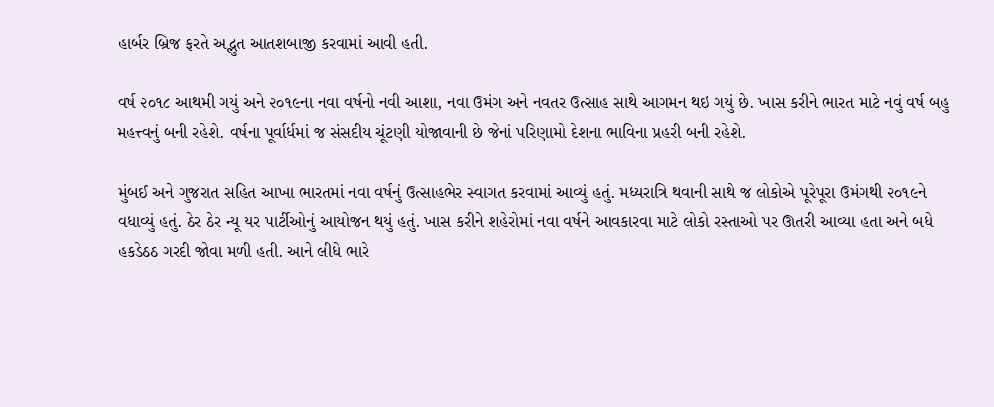હાર્બર બ્રિજ ફરતે અદ્ભુત આતશબાજી કરવામાં આવી હતી.

વર્ષ ૨૦૧૮ આથમી ગયું અને ૨૦૧૯ના નવા વર્ષનો નવી આશા, નવા ઉમંગ અને નવતર ઉત્સાહ સાથે આગમન થઇ ગયું છે. ખાસ કરીને ભારત માટે નવું વર્ષ બહુ મહત્ત્વનું બની રહેશે. વર્ષના પૂર્વાર્ધમાં જ સંસદીય ચૂંટણી યોજાવાની છે જેનાં પરિણામો દેશના ભાવિના પ્રહરી બની રહેશે.

મુંબઈ અને ગુજરાત સહિત આખા ભારતમાં નવા વર્ષનું ઉત્સાહભેર સ્વાગત કરવામાં આવ્યું હતું. મધ્યરાત્રિ થવાની સાથે જ લોકોએ પૂરેપૂરા ઉમંગથી ૨૦૧૯ને વધાવ્યું હતું. ઠેર ઠેર ન્યૂ યર પાર્ટીઓનું આયોજન થયું હતું. ખાસ કરીને શહેરોમાં નવા વર્ષને આવકારવા માટે લોકો રસ્તાઓ પર ઊતરી આવ્યા હતા અને બધે હકડેઠઠ ગરદી જોવા મળી હતી. આને લીધે ભારે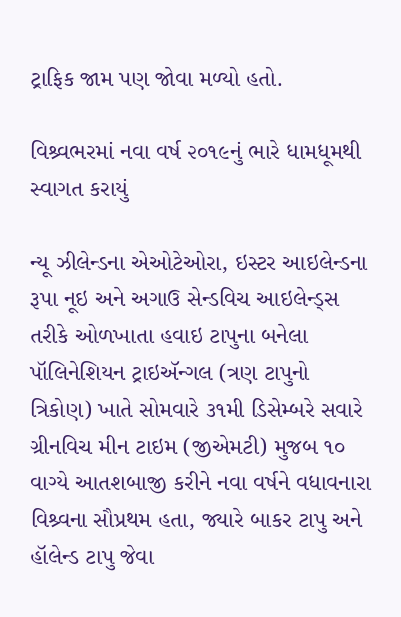ટ્રાફિક જામ પણ જોવા મળ્યો હતો.

વિશ્ર્વભરમાં નવા વર્ષ ૨૦૧૯નું ભારે ધામધૂમથી સ્વાગત કરાયું

ન્યૂ ઝીલેન્ડના એઓટેઓરા, ઇસ્ટર આઇલેન્ડના રૂપા નૂઇ અને અગાઉ સેન્ડવિચ આઇલેન્ડ્સ તરીકે ઓળખાતા હવાઇ ટાપુના બનેલા પૉલિનેશિયન ટ્રાઇઍન્ગલ (ત્રણ ટાપુનો ત્રિકોણ) ખાતે સોમવારે ૩૧મી ડિસેમ્બરે સવારે ગ્રીનવિચ મીન ટાઇમ (જીએમટી) મુજબ ૧૦ વાગ્યે આતશબાજી કરીને નવા વર્ષને વધાવનારા વિશ્ર્વના સૌપ્રથમ હતા, જ્યારે બાકર ટાપુ અને હૉલેન્ડ ટાપુ જેવા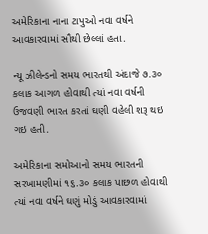અમેરિકાના નાના ટાપુઓ નવા વર્ષને આવકારવામાં સૌથી છેલ્લાં હતા.

ન્યૂ ઝીલેન્ડનો સમય ભારતથી અંદાજે ૭.૩૦ કલાક આગળ હોવાથી ત્યાં નવા વર્ષની ઉજવણી ભારત કરતાં ઘણી વહેલી શરૂ થઇ ગઇ હતી.

અમેરિકાના સમોઆનો સમય ભારતની સરખામણીમાં ૧૬.૩૦ કલાક પાછળ હોવાથી ત્યાં નવા વર્ષને ઘણું મોડું આવકારવામાં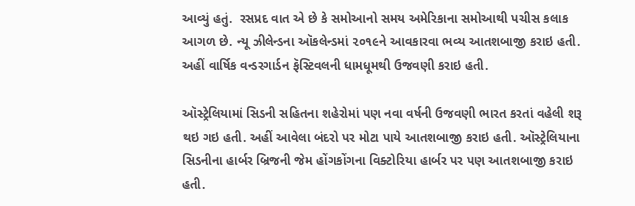આવ્યું હતું.  રસપ્રદ વાત એ છે કે સમોઆનો સમય અમેરિકાના સમોઆથી પચીસ કલાક આગળ છે. ન્યૂ ઝીલેન્ડના ઑકલેન્ડમાં ૨૦૧૯ને આવકારવા ભવ્ય આતશબાજી કરાઇ હતી. અહીં વાર્ષિક વન્ડરગાર્ડન ફૅસ્ટિવલની ધામધૂમથી ઉજવણી કરાઇ હતી.

ઑસ્ટ્રેલિયામાં સિડની સહિતના શહેરોમાં પણ નવા વર્ષની ઉજવણી ભારત કરતાં વહેલી શરૂ થઇ ગઇ હતી. અહીં આવેલા બંદરો પર મોટા પાયે આતશબાજી કરાઇ હતી. ઑસ્ટ્રેલિયાના સિડનીના હાર્બર બ્રિજની જેમ હોંગકોંગના વિક્ટોરિયા હાર્બર પર પણ આતશબાજી કરાઇ હતી.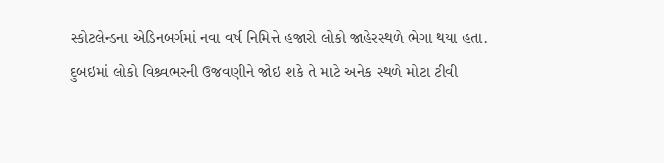સ્કોટલેન્ડના એડિનબર્ગમાં નવા વર્ષ નિમિત્તે હજારો લોકો જાહેરસ્થળે ભેગા થયા હતા. દુબઇમાં લોકો વિશ્ર્વભરની ઉજવણીને જોઇ શકે તે માટે અનેક સ્થળે મોટા ટીવી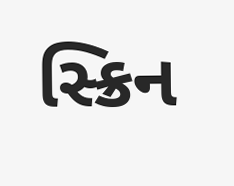સ્ક્રિન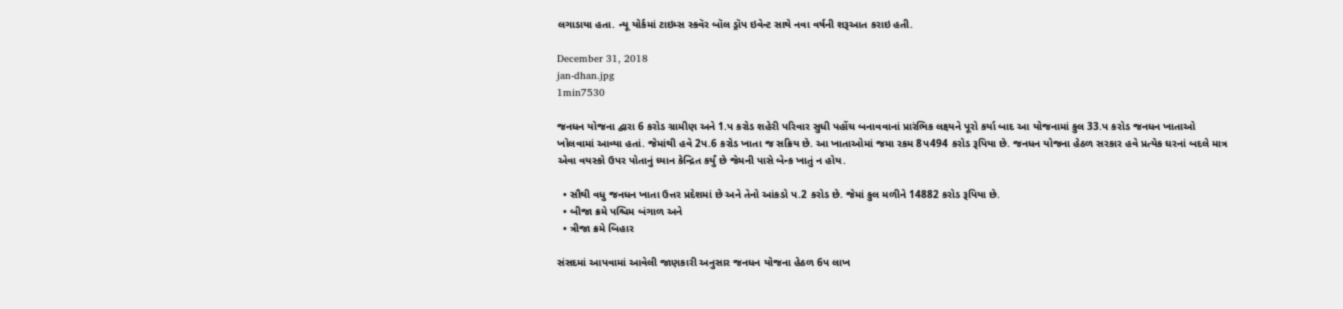લગાડાયા હતા. ન્યૂ યોર્કમાં ટાઇમ્સ સ્કવૅર બૉલ ડ્રૉપ ઇવેન્ટ સાથે નવા વર્ષની શરૂઆત કરાઇ હતી.

December 31, 2018
jan-dhan.jpg
1min7530

જનધન યોજના દ્વારા 6 કરોડ ગ્રામીણ અને 1.પ કરોડ શહેરી પરિવાર સુધી પહોંચ બનાવવાનાં પ્રારંભિક લક્ષ્યને પૂરો કર્યા બાદ આ યોજનામાં કુલ 33.પ કરોડ જનધન ખાતાઓ ખોલવામાં આવ્યા હતાં. જેમાંથી હવે 2પ.6 કરોડ ખાતા જ સક્રિય છે. આ ખાતાઓમાં જમા રકમ 8પ494 કરોડ રૂપિયા છે. જનધન યોજના હેઠળ સરકાર હવે પ્રત્યેક ઘરનાં બદલે માત્ર એવા વયસ્કો ઉપર પોતાનું ધ્યાન કેન્દ્રિત કર્યું છે જેમની પાસે બેન્ક ખાતું ન હોય.

  • સૌથી વધુ જનધન ખાતા ઉત્તર પ્રદેશમાં છે અને તેનો આંકડો પ.2 કરોડ છે. જેમાં કુલ મળીને 14882 કરોડ રૂપિયા છે.
  • બીજા ક્રમે પશ્ચિમ બંગાળ અને
  • ત્રીજા ક્રમે બિહાર

સંસદમાં આપવામાં આવેલી જાણકારી અનુસાર જનધન યોજના હેઠળ 6પ લાખ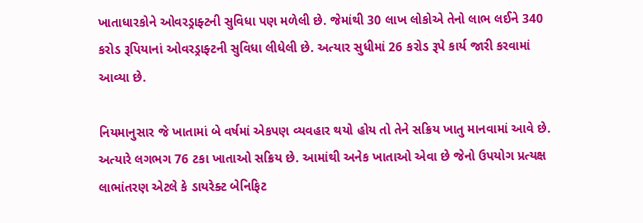ખાતાધારકોને ઓવરડ્રાફ્ટની સુવિધા પણ મળેલી છે. જેમાંથી 30 લાખ લોકોએ તેનો લાભ લઈને 340 કરોડ રૂપિયાનાં ઓવરડ્રાફ્ટની સુવિધા લીધેલી છે. અત્યાર સુધીમાં 26 કરોડ રૂપે કાર્ય જારી કરવામાં આવ્યા છે.

નિયમાનુસાર જે ખાતામાં બે વર્ષમાં એકપણ વ્યવહાર થયો હોય તો તેને સક્રિય ખાતુ માનવામાં આવે છે. અત્યારે લગભગ 76 ટકા ખાતાઓ સક્રિય છે. આમાંથી અનેક ખાતાઓ એવા છે જેનો ઉપયોગ પ્રત્યક્ષ લાભાંતરણ એટલે કે ડાયરેક્ટ બેનિફિટ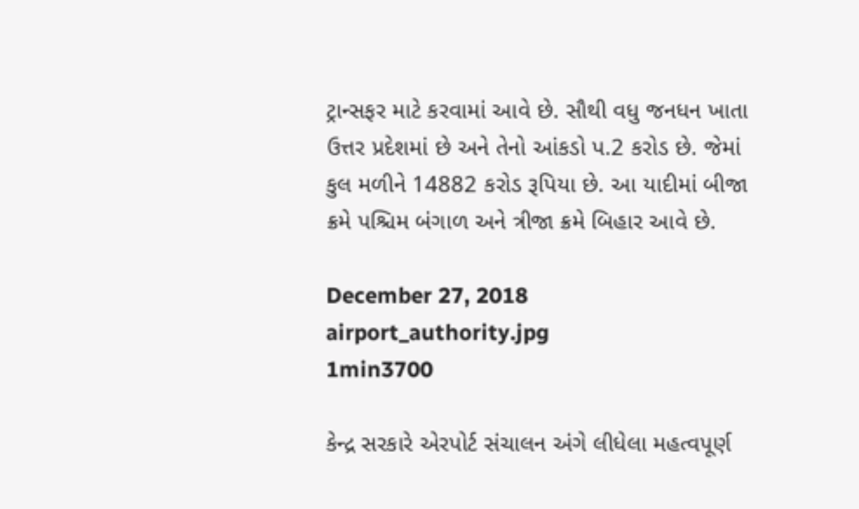ટ્રાન્સફર માટે કરવામાં આવે છે. સૌથી વધુ જનધન ખાતા ઉત્તર પ્રદેશમાં છે અને તેનો આંકડો પ.2 કરોડ છે. જેમાં કુલ મળીને 14882 કરોડ રૂપિયા છે. આ યાદીમાં બીજા ક્રમે પશ્ચિમ બંગાળ અને ત્રીજા ક્રમે બિહાર આવે છે.

December 27, 2018
airport_authority.jpg
1min3700

કેન્દ્ર સરકારે એરપોર્ટ સંચાલન અંગે લીધેલા મહત્વપૂર્ણ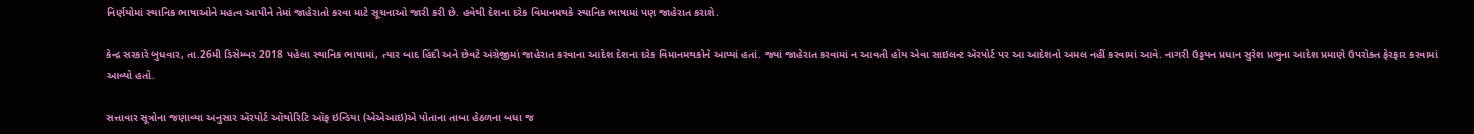નિર્ણયોમાં સ્થાનિક ભાષાઓને મહત્વ આપીને તેમાં જાહેરાતો કરવા માટે સૂચનાઓ જારી કરી છે. હવેથી દેશના દરેક વિમાનમથકે સ્થાનિક ભાષામાં પણ જાહેરાત કરાશે.

કેન્દ્ર સરકારે બુધવાર, તા.26મી ડિસેમ્બર 2018 પહેલા સ્થાનિક ભાષામાં, ત્યાર બાદ હિંદી અને છેવટે અંગ્રેજીમાં જાહેરાત કરવાના આદેશ દેશના દરેક વિમાનમથકોને આપ્યાં હતાં. જ્યાં જાહેરાત કરવામાં ન આવતી હોય એવા સાઇલન્ટ ઍરપોર્ટ પર આ આદેશનો અમલ નહીં કરવામાં આવે. નાગરી ઉડ્ડયન પ્રધાન સુરેશ પ્રભુના આદેશ પ્રમાણે ઉપરોક્ત ફેરફાર કરવામાં આવ્યો હતો.

સત્તાવાર સૂત્રોના જણાવ્યા અનુસાર ઍરપોર્ટ ઑથોરિટિ ઑફ ઇન્ડિયા (એએઆઇ)એ પોતાના તાબા હેઠળના બધા જ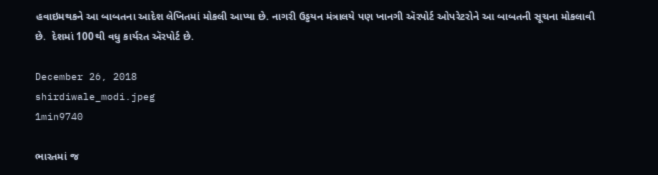હવાઇમથકને આ બાબતના આદેશ લેખિતમાં મોકલી આપ્યા છે. નાગરી ઉડ્ડયન મંત્રાલયે પણ ખાનગી ઍરપોર્ટ ઓપરેટરોને આ બાબતની સૂચના મોકલાવી છે.  દેશમાં 100થી વધુ કાર્યરત ઍરપોર્ટ છે.

December 26, 2018
shirdiwale_modi.jpeg
1min9740

ભારતમાં જ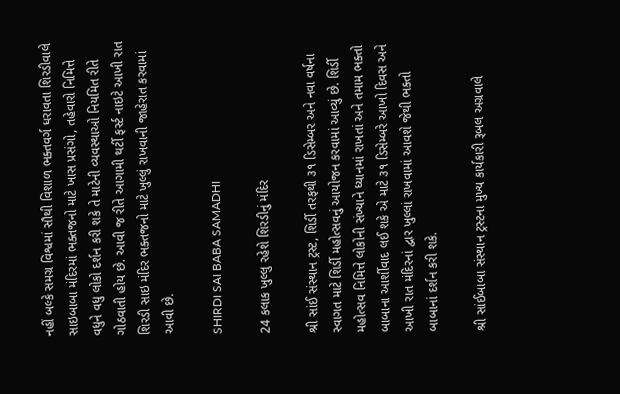નહીં બલ્કે સમગ્ર વિશ્વમાં સૌથી વિશાળ ભક્તવર્ગ ધરાવતા શિરડીવાલે સાઇબાબા મંદિરમાં ભક્તજનો માટે ખાસ પ્રસંગો, તહેવારો નિમિત્તે વધુને વધુ લોકો દર્શન કરી શકે તે માટેની વ્યવસ્થાઓ નિયમિત રીતે ગોઠવાતી હોય છે. આવી જ રીતે આગામી થર્ટી ફર્સ્ટ નાઇટે આખી રાત શિરડી સાઇ મંદિર ભક્તજનો માટે ખુલ્લું રાખવાની જાહેરાત કરવામાં આવી છે.

SHIRDI SAI BABA SAMADHI

24 કલાક ખુલ્લુ રહેશે શિરડીનું મંદિર

શ્રી સાંઈ સંસ્થાન ટ્રસ્ટ, શિર્ડી તરફથી ૩૧ ડિસેમ્બર અને નવા વર્ષના સ્વાગત માટે શિર્ડી મહોત્સવનું આયોજન કરવામાં આવ્યું છે. શિર્ડી મહોત્સવ નિમિત્તે લોકોની સંખ્યાને ધ્યાનમાં રાખતાં અને તમામ ભક્તો બાબાના આર્શીવાદ લઈ શકે એ માટે ૩૧ ડિસેમ્બરે આખો દિવસ અને આખી રાત મંદિરનાં દ્વાર ખુલ્લાં રાખવામાં આવશે જેથી ભક્તો બાબાનાં દર્શન કરી શકે.

શ્રી સાંઈબાબા સંસ્થાન ટ્રસ્ટના મુખ્ય કાર્યકારી રૂબલ અગ્રવાલે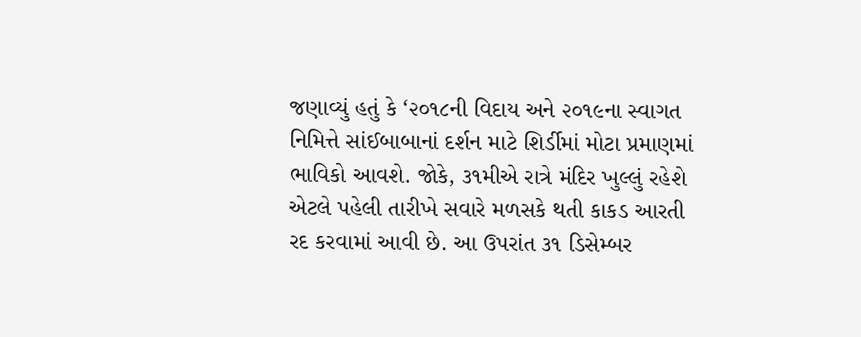જણાવ્યું હતું કે ‘૨૦૧૮ની વિદાય અને ૨૦૧૯ના સ્વાગત નિમિત્તે સાંઈબાબાનાં દર્શન માટે શિર્ડીમાં મોટા પ્રમાણમાં ભાવિકો આવશે. જોકે, ૩૧મીએ રાત્રે મંદિર ખુલ્લું રહેશે એટલે પહેલી તારીખે સવારે મળસકે થતી કાકડ આરતી રદ કરવામાં આવી છે. આ ઉપરાંત ૩૧ ડિસેમ્બર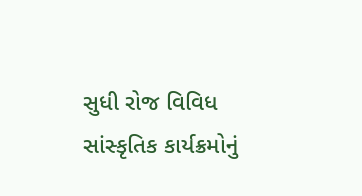સુધી રોજ વિવિધ સાંસ્કૃતિક કાર્યક્રમોનું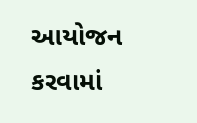આયોજન કરવામાં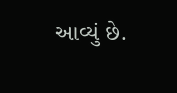આવ્યું છે.